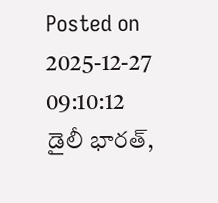Posted on 2025-12-27 09:10:12
డైలీ భారత్,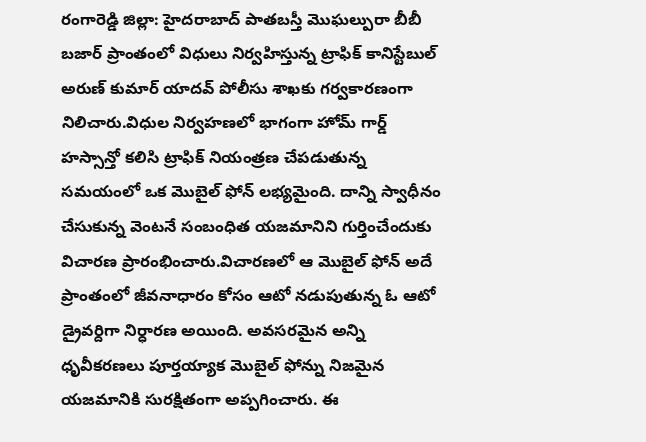రంగారెడ్డి జిల్లా: హైదరాబాద్ పాతబస్తీ మొఘల్పురా బీబీ బజార్ ప్రాంతంలో విధులు నిర్వహిస్తున్న ట్రాఫిక్ కానిస్టేబుల్ అరుణ్ కుమార్ యాదవ్ పోలీసు శాఖకు గర్వకారణంగా నిలిచారు.విధుల నిర్వహణలో భాగంగా హోమ్ గార్డ్ హస్సాన్తో కలిసి ట్రాఫిక్ నియంత్రణ చేపడుతున్న సమయంలో ఒక మొబైల్ ఫోన్ లభ్యమైంది. దాన్ని స్వాధీనం చేసుకున్న వెంటనే సంబంధిత యజమానిని గుర్తించేందుకు విచారణ ప్రారంభించారు.విచారణలో ఆ మొబైల్ ఫోన్ అదే ప్రాంతంలో జీవనాధారం కోసం ఆటో నడుపుతున్న ఓ ఆటో డ్రైవర్దిగా నిర్ధారణ అయింది. అవసరమైన అన్ని ధృవీకరణలు పూర్తయ్యాక మొబైల్ ఫోన్ను నిజమైన యజమానికి సురక్షితంగా అప్పగించారు. ఈ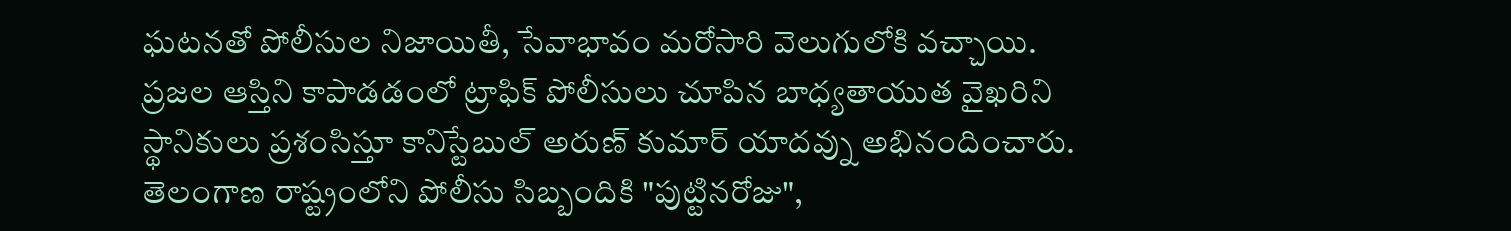ఘటనతో పోలీసుల నిజాయితీ, సేవాభావం మరోసారి వెలుగులోకి వచ్చాయి. ప్రజల ఆస్తిని కాపాడడంలో ట్రాఫిక్ పోలీసులు చూపిన బాధ్యతాయుత వైఖరిని స్థానికులు ప్రశంసిస్తూ కానిస్టేబుల్ అరుణ్ కుమార్ యాదవ్ను అభినందించారు.
తెలంగాణ రాష్ట్రంలోని పోలీసు సిబ్బందికి "పుట్టినరోజు",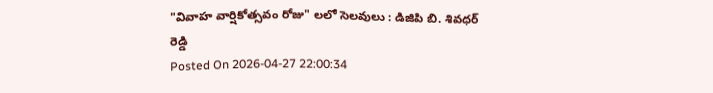"వివాహ వార్షికోత్సవం రోజు" లలో సెలవులు : డిజిపి బి. శివధర్ రెడ్డి
Posted On 2026-04-27 22:00:34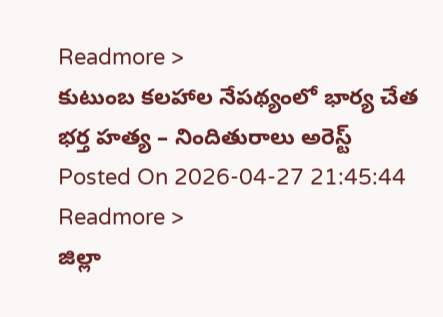Readmore >
కుటుంబ కలహాల నేపథ్యంలో భార్య చేత భర్త హత్య – నిందితురాలు అరెస్ట్
Posted On 2026-04-27 21:45:44
Readmore >
జిల్లా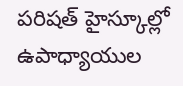పరిషత్ హైస్కూల్లో ఉపాధ్యాయుల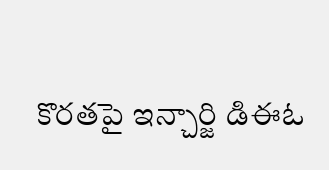కొరతపై ఇన్చార్జి డిఈఓ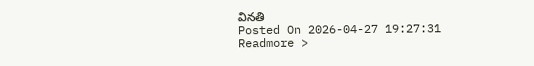వినతి
Posted On 2026-04-27 19:27:31
Readmore >